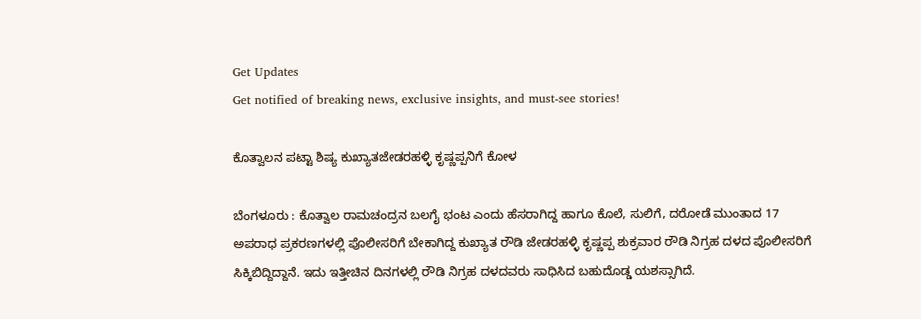Get Updates
Get notified of breaking news, exclusive insights, and must-see stories!

ಕೊತ್ವಾಲನ ಪಟ್ಟಾ ಶಿಷ್ಯ ಕುಖ್ಯಾತಜೇಡರಹಳ್ಳಿ ಕೃಷ್ಣಪ್ಪನಿಗೆ ಕೋಳ

ಬೆಂಗಳೂರು : ಕೊತ್ವಾಲ ರಾಮಚಂದ್ರನ ಬಲಗೈ ಭಂಟ ಎಂದು ಹೆಸರಾಗಿದ್ದ ಹಾಗೂ ಕೊಲೆ, ಸುಲಿಗೆ, ದರೋಡೆ ಮುಂತಾದ 17 ಅಪರಾಧ ಪ್ರಕರಣಗಳಲ್ಲಿ ಪೊಲೀಸರಿಗೆ ಬೇಕಾಗಿದ್ದ ಕುಖ್ಯಾತ ರೌಡಿ ಜೇಡರಹಳ್ಳಿ ಕೃಷ್ಣಪ್ಪ ಶುಕ್ರವಾರ ರೌಡಿ ನಿಗ್ರಹ ದಳದ ಪೊಲೀಸರಿಗೆ ಸಿಕ್ಕಿಬಿದ್ದಿದ್ದಾನೆ. ಇದು ಇತ್ತೀಚಿನ ದಿನಗಳಲ್ಲಿ ರೌಡಿ ನಿಗ್ರಹ ದಳದವರು ಸಾಧಿಸಿದ ಬಹುದೊಡ್ಡ ಯಶಸ್ಸಾಗಿದೆ.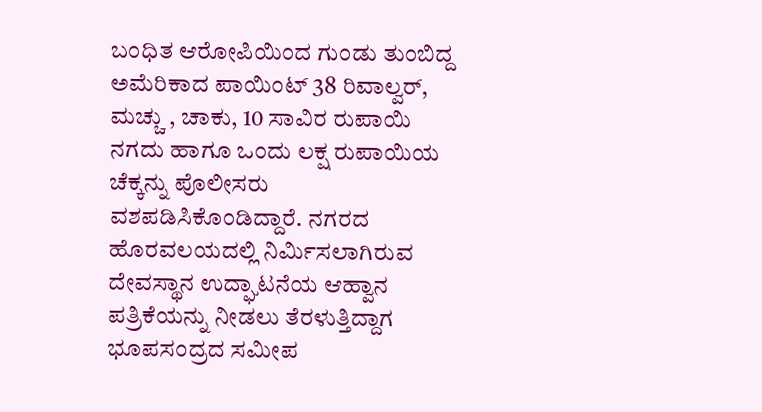ಬಂಧಿತ ಆರೋಪಿಯಿಂದ ಗುಂಡು ತುಂಬಿದ್ದ ಅಮೆರಿಕಾದ ಪಾಯಿಂಟ್‌ 38 ರಿವಾಲ್ವರ್‌, ಮಚ್ಚು , ಚಾಕು, 10 ಸಾವಿರ ರುಪಾಯಿ ನಗದು ಹಾಗೂ ಒಂದು ಲಕ್ಷ ರುಪಾಯಿಯ ಚೆಕ್ಕನ್ನು ಪೊಲೀಸರು ವಶಪಡಿಸಿಕೊಂಡಿದ್ದಾರೆ. ನಗರದ ಹೊರವಲಯದಲ್ಲಿ ನಿರ್ಮಿಸಲಾಗಿರುವ ದೇವಸ್ಥಾನ ಉದ್ಘಾಟನೆಯ ಆಹ್ವಾನ ಪತ್ರಿಕೆಯನ್ನು ನೀಡಲು ತೆರಳುತ್ತಿದ್ದಾಗ ಭೂಪಸಂದ್ರದ ಸಮೀಪ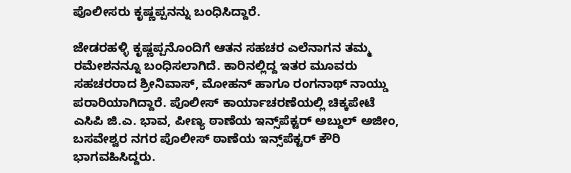ಪೊಲೀಸರು ಕೃಷ್ಣಪ್ಪನನ್ನು ಬಂಧಿಸಿದ್ದಾರೆ.

ಜೇಡರಹಳ್ಳಿ ಕೃಷ್ಣಪ್ಪನೊಂದಿಗೆ ಆತನ ಸಹಚರ ಎಲೆನಾಗನ ತಮ್ಮ ರಮೇಶನನ್ನೂ ಬಂಧಿಸಲಾಗಿದೆ. ಕಾರಿನಲ್ಲಿದ್ದ ಇತರ ಮೂವರು ಸಹಚರರಾದ ಶ್ರೀನಿವಾಸ್‌, ಮೋಹನ್‌ ಹಾಗೂ ರಂಗನಾಥ್‌ ನಾಯ್ಡು ಪರಾರಿಯಾಗಿದ್ದಾರೆ. ಪೊಲೀಸ್‌ ಕಾರ್ಯಾಚರಣೆಯಲ್ಲಿ ಚಿಕ್ಕಪೇಟೆ ಎಸಿಪಿ ಜಿ.ಎ. ಭಾವ, ಪೀಣ್ಯ ಠಾಣೆಯ ಇನ್ಸ್‌ಪೆಕ್ಟರ್‌ ಅಬ್ದುಲ್‌ ಅಜೀಂ, ಬಸವೇಶ್ವರ ನಗರ ಪೊಲೀಸ್‌ ಠಾಣೆಯ ಇನ್ಸ್‌ಪೆಕ್ಟರ್‌ ಕೌರಿ ಭಾಗವಹಿಸಿದ್ದರು.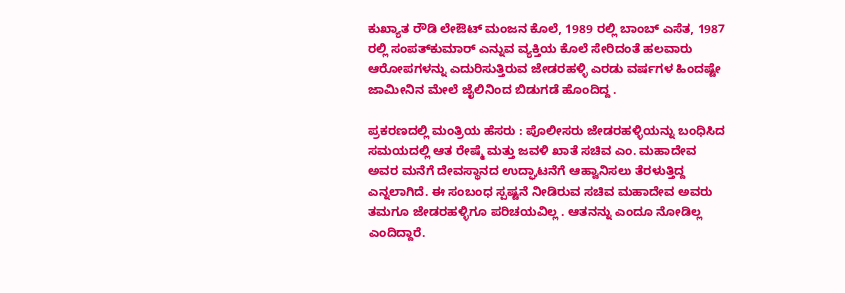ಕುಖ್ಯಾತ ರೌಡಿ ಲೇಔಟ್‌ ಮಂಜನ ಕೊಲೆ, 1989 ರಲ್ಲಿ ಬಾಂಬ್‌ ಎಸೆತ, 1987 ರಲ್ಲಿ ಸಂಪತ್‌ಕುಮಾರ್‌ ಎನ್ನುವ ವ್ಯಕ್ತಿಯ ಕೊಲೆ ಸೇರಿದಂತೆ ಹಲವಾರು ಆರೋಪಗಳನ್ನು ಎದುರಿಸುತ್ತಿರುವ ಜೇಡರಹಳ್ಳಿ ಎರಡು ವರ್ಷಗಳ ಹಿಂದಷ್ಟೇ ಜಾಮೀನಿನ ಮೇಲೆ ಜೈಲಿನಿಂದ ಬಿಡುಗಡೆ ಹೊಂದಿದ್ದ .

ಪ್ರಕರಣದಲ್ಲಿ ಮಂತ್ರಿಯ ಹೆಸರು : ಪೊಲೀಸರು ಜೇಡರಹಳ್ಳಿಯನ್ನು ಬಂಧಿಸಿದ ಸಮಯದಲ್ಲಿ ಆತ ರೇಷ್ಮೆ ಮತ್ತು ಜವಳಿ ಖಾತೆ ಸಚಿವ ಎಂ. ಮಹಾದೇವ ಅವರ ಮನೆಗೆ ದೇವಸ್ಥಾನದ ಉದ್ಘಾಟನೆಗೆ ಆಹ್ವಾನಿಸಲು ತೆರಳುತ್ತಿದ್ದ ಎನ್ನಲಾಗಿದೆ. ಈ ಸಂಬಂಧ ಸ್ಪಷ್ಟನೆ ನೀಡಿರುವ ಸಚಿವ ಮಹಾದೇವ ಅವರು ತಮಗೂ ಜೇಡರಹಳ್ಳಿಗೂ ಪರಿಚಯವಿಲ್ಲ . ಆತನನ್ನು ಎಂದೂ ನೋಡಿಲ್ಲ ಎಂದಿದ್ದಾರೆ.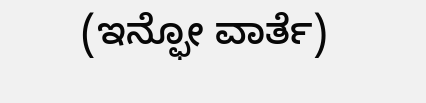(ಇನ್ಫೋ ವಾರ್ತೆ)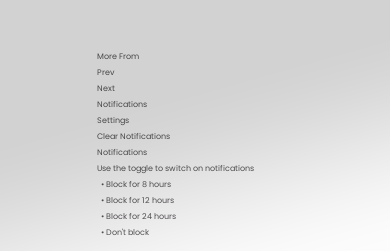More From
Prev
Next
Notifications
Settings
Clear Notifications
Notifications
Use the toggle to switch on notifications
  • Block for 8 hours
  • Block for 12 hours
  • Block for 24 hours
  • Don't block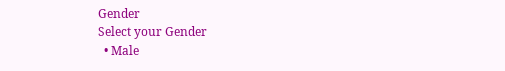Gender
Select your Gender
  • Male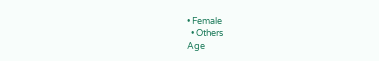• Female
  • Others
Age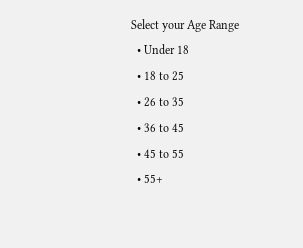Select your Age Range
  • Under 18
  • 18 to 25
  • 26 to 35
  • 36 to 45
  • 45 to 55
  • 55+